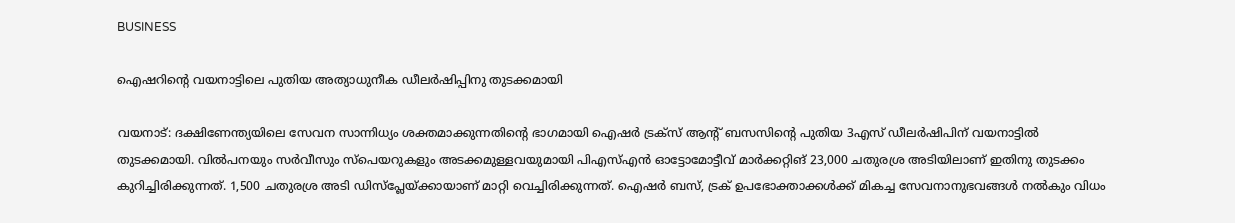BUSINESS

ഐഷറിന്റെ വയനാട്ടിലെ പുതിയ അത്യാധുനീക ഡീലര്‍ഷിപ്പിനു തുടക്കമായി

വയനാട്: ദക്ഷിണേന്ത്യയിലെ സേവന സാന്നിധ്യം ശക്തമാക്കുന്നതിന്റെ ഭാഗമായി ഐഷര്‍ ട്രക്‌സ് ആന്റ് ബസസിന്റെ പുതിയ 3എസ് ഡീലര്‍ഷിപിന് വയനാട്ടില്‍ തുടക്കമായി. വില്‍പനയും സര്‍വീസും സ്‌പെയറുകളും അടക്കമുള്ളവയുമായി പിഎസ്എന്‍ ഓട്ടോമോട്ടീവ് മാര്‍ക്കറ്റിങ് 23,000 ചതുരശ്ര അടിയിലാണ് ഇതിനു തുടക്കം കുറിച്ചിരിക്കുന്നത്. 1,500 ചതുരശ്ര അടി ഡിസ്‌പ്ലേയ്ക്കായാണ് മാറ്റി വെച്ചിരിക്കുന്നത്. ഐഷര്‍ ബസ്, ട്രക് ഉപഭോക്താക്കള്‍ക്ക് മികച്ച സേവനാനുഭവങ്ങള്‍ നല്‍കും വിധം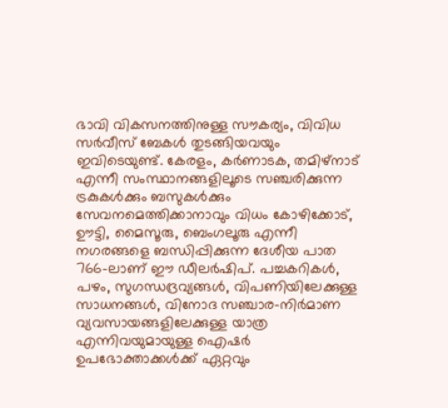ഭാവി വികസനത്തിനുള്ള സൗകര്യം, വിവിധ സര്‍വീസ് ബേകള്‍ തുടങ്ങിയവയും ഇവിടെയുണ്ട്. കേരളം, കര്‍ണാടക, തമിഴ്‌നാട് എന്നീ സംസ്ഥാനങ്ങളിലൂടെ സഞ്ചരിക്കുന്ന ട്രകുകള്‍ക്കും ബസുകള്‍ക്കും സേവനമെത്തിക്കാനാവും വിധം കോഴിക്കോട്, ഊട്ടി, മൈസൂരു, ബെംഗലൂരു എന്നീ നഗരങ്ങളെ ബന്ധിപ്പിക്കുന്ന ദേശീയ പാത 766-ലാണ് ഈ ഡീലര്‍ഷിപ്. പച്ചകറികള്‍, പഴം, സുഗന്ധദ്രവ്യങ്ങള്‍, വിപണിയിലേക്കുള്ള സാധനങ്ങള്‍, വിനോദ സഞ്ചാര-നിര്‍മാണ വ്യവസായങ്ങളിലേക്കുള്ള യാത്ര എന്നിവയുമായുള്ള ഐഷര്‍ ഉപഭോക്താക്കള്‍ക്ക് ഏറ്റവും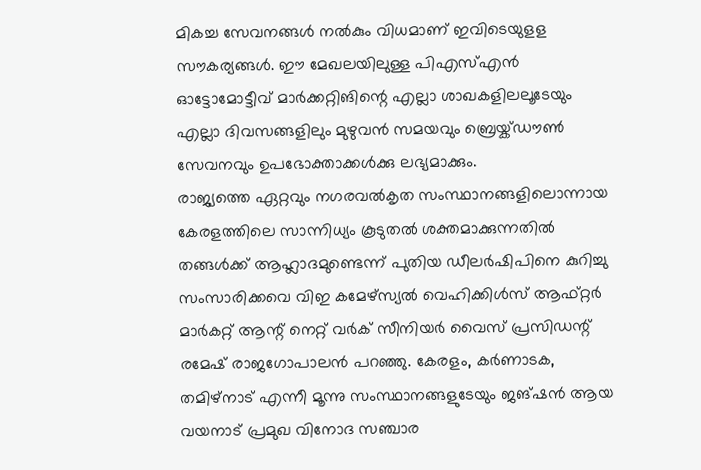മികച്ച സേവനങ്ങള്‍ നല്‍കും വിധമാണ് ഇവിടെയുളള സൗകര്യങ്ങള്‍. ഈ മേഖലയിലുള്ള പിഎസ്എന്‍ ഓട്ടോമോട്ടീവ് മാര്‍ക്കറ്റിങിന്റെ എല്ലാ ശാഖകളിലലൂടേയും എല്ലാ ദിവസങ്ങളിലും മുഴുവന്‍ സമയവും ബ്രെയ്ക്ഡൗണ്‍ സേവനവും ഉപഭോക്താക്കള്‍ക്കു ലഭ്യമാക്കും.
രാജ്യത്തെ ഏറ്റവും നഗരവല്‍കൃത സംസ്ഥാനങ്ങളിലൊന്നായ കേരളത്തിലെ സാന്നിധ്യം കൂടുതല്‍ ശക്തമാക്കുന്നതില്‍ തങ്ങള്‍ക്ക് ആഹ്ലാദമുണ്ടെന്ന് പുതിയ ഡീലര്‍ഷിപിനെ കുറിച്ചു സംസാരിക്കവെ വിഇ കമേഴ്‌സ്യല്‍ വെഹിക്കിള്‍സ് ആഫ്റ്റര്‍ മാര്‍കറ്റ് ആന്റ് നെറ്റ് വര്‍ക് സീനിയര്‍ വൈസ് പ്രസിഡന്റ് രമേഷ് രാജഗോപാലന്‍ പറഞ്ഞു. കേരളം, കര്‍ണാടക, തമിഴ്‌നാട് എന്നീ മൂന്നു സംസ്ഥാനങ്ങളുടേയും ജങ്ഷന്‍ ആയ വയനാട് പ്രമുഖ വിനോദ സഞ്ചാര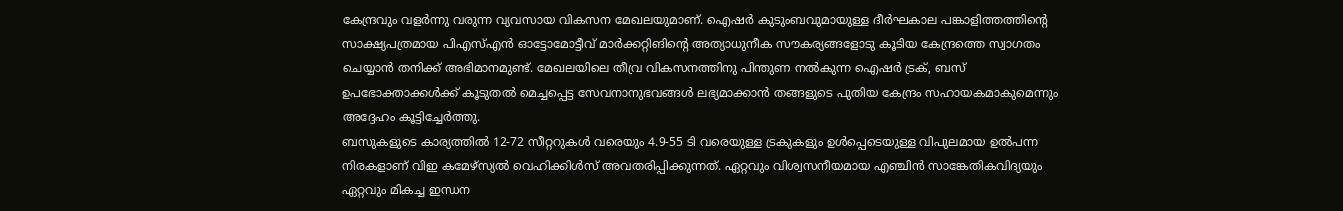കേന്ദ്രവും വളര്‍ന്നു വരുന്ന വ്യവസായ വികസന മേഖലയുമാണ്. ഐഷര്‍ കുടുംബവുമായുള്ള ദീര്‍ഘകാല പങ്കാളിത്തത്തിന്റെ സാക്ഷ്യപത്രമായ പിഎസ്എന്‍ ഓട്ടോമോട്ടീവ് മാര്‍ക്കറ്റിങിന്റെ അത്യാധുനീക സൗകര്യങ്ങളോടു കൂടിയ കേന്ദ്രത്തെ സ്വാഗതം ചെയ്യാന്‍ തനിക്ക് അഭിമാനമുണ്ട്. മേഖലയിലെ തീവ്ര വികസനത്തിനു പിന്തുണ നല്‍കുന്ന ഐഷര്‍ ട്രക്, ബസ് ഉപഭോക്താക്കള്‍ക്ക് കൂടുതല്‍ മെച്ചപ്പെട്ട സേവനാനുഭവങ്ങള്‍ ലഭ്യമാക്കാന്‍ തങ്ങളുടെ പുതിയ കേന്ദ്രം സഹായകമാകുമെന്നും അദ്ദേഹം കൂട്ടിച്ചേര്‍ത്തു.
ബസുകളുടെ കാര്യത്തില്‍ 12-72 സീറ്ററുകള്‍ വരെയും 4.9-55 ടി വരെയുള്ള ട്രകുകളും ഉള്‍പ്പെടെയുള്ള വിപുലമായ ഉല്‍പന്ന നിരകളാണ് വിഇ കമേഴ്‌സ്യല്‍ വെഹിക്കിള്‍സ് അവതരിപ്പിക്കുന്നത്. ഏറ്റവും വിശ്വസനീയമായ എഞ്ചിന്‍ സാങ്കേതികവിദ്യയും ഏറ്റവും മികച്ച ഇന്ധന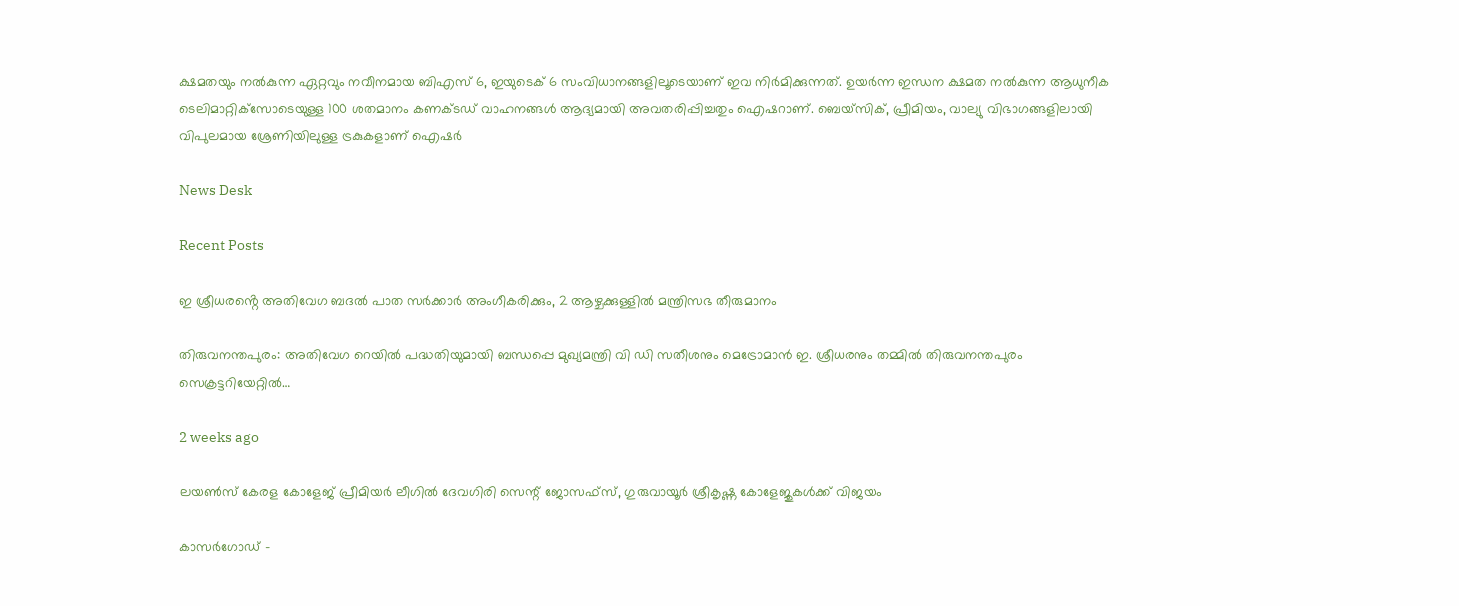ക്ഷമതയും നല്‍കുന്ന ഏറ്റവും നവീനമായ ബിഎസ് 6, ഇയുടെക് 6 സംവിധാനങ്ങളിലൂടെയാണ് ഇവ നിര്‍മിക്കുന്നത്. ഉയര്‍ന്ന ഇന്ധന ക്ഷമത നല്‍കുന്ന ആധുനീക ടെലിമാറ്റിക്‌സോടെയുള്ള 100 ശതമാനം കണക്ടഡ് വാഹനങ്ങള്‍ ആദ്യമായി അവതരിപ്പിച്ചതും ഐഷറാണ്. ബെയ്‌സിക്, പ്രീമിയം, വാല്യു വിഭാഗങ്ങളിലായി വിപുലമായ ശ്രേണിയിലുള്ള ട്രകുകളാണ് ഐഷര്‍

News Desk

Recent Posts

ഇ ശ്രീധരൻ്റെ അതിവേഗ ബദൽ പാത സർക്കാർ അംഗീകരിക്കും, 2 ആഴ്ചക്കുള്ളിൽ മന്ത്രിസഭ തീരുമാനം

തിരുവനന്തപുരം: അതിവേഗ റെയിൽ പദ്ധതിയുമായി ബന്ധപ്പെ മുഖ്യമന്ത്രി വി ഡി സതീശനും മെട്രോമാൻ ഇ. ശ്രീധരനും തമ്മിൽ തിരുവനന്തപുരം സെക്രട്ടറിയേറ്റിൽ…

2 weeks ago

ലയൺസ് കേരള കോളേജ് പ്രീമിയർ ലീഗിൽ ദേവഗിരി സെന്റ് ജോസഫ്സ്, ഗുരുവായൂർ ശ്രീകൃഷ്ണ കോളേജുകൾക്ക് വിജയം

കാസർഗോഡ് -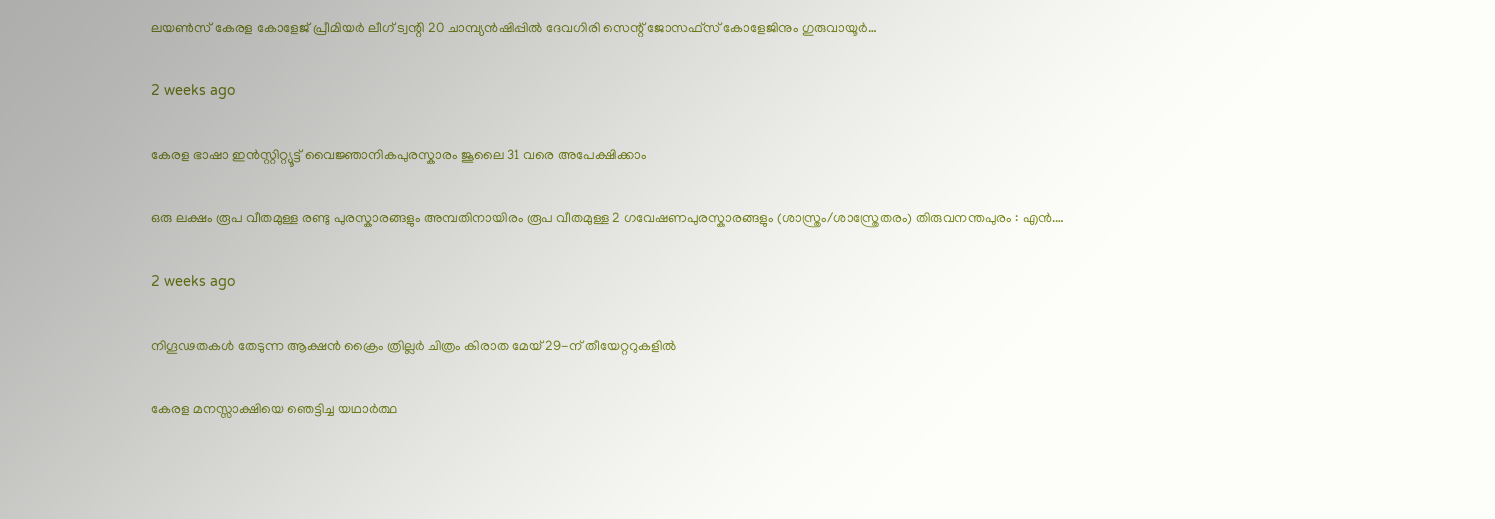ലയൺസ് കേരള കോളേജ് പ്രീമിയർ ലീഗ് ട്വന്റി 20 ചാമ്പ്യൻഷിപ്പിൽ ദേവഗിരി സെന്റ് ജോസഫ്സ് കോളേജിനും ഗുരുവായൂർ…

2 weeks ago

കേരള ഭാഷാ ഇൻസ്റ്റിറ്റ്യൂട്ട് വൈജ്ഞാനികപുരസ്കാരം ജൂലൈ 31 വരെ അപേക്ഷിക്കാം

ഒരു ലക്ഷം രൂപ വീതമുള്ള രണ്ടു പുരസ്കാരങ്ങളും അമ്പതിനായിരം രൂപ വീതമുള്ള 2 ഗവേഷണപുരസ്കാരങ്ങളും (ശാസ്ത്രം/ശാസ്ത്രേതരം) തിരുവനന്തപുരം : എൻ.…

2 weeks ago

നിഗൂഢതകൾ തേടുന്ന ആക്ഷൻ ക്രൈം ത്രില്ലർ ചിത്രം കിരാത മേയ് 29-ന് തീയേറ്ററുകളിൽ

കേരള മനസ്സാക്ഷിയെ ഞെട്ടിച്ച യഥാർത്ഥ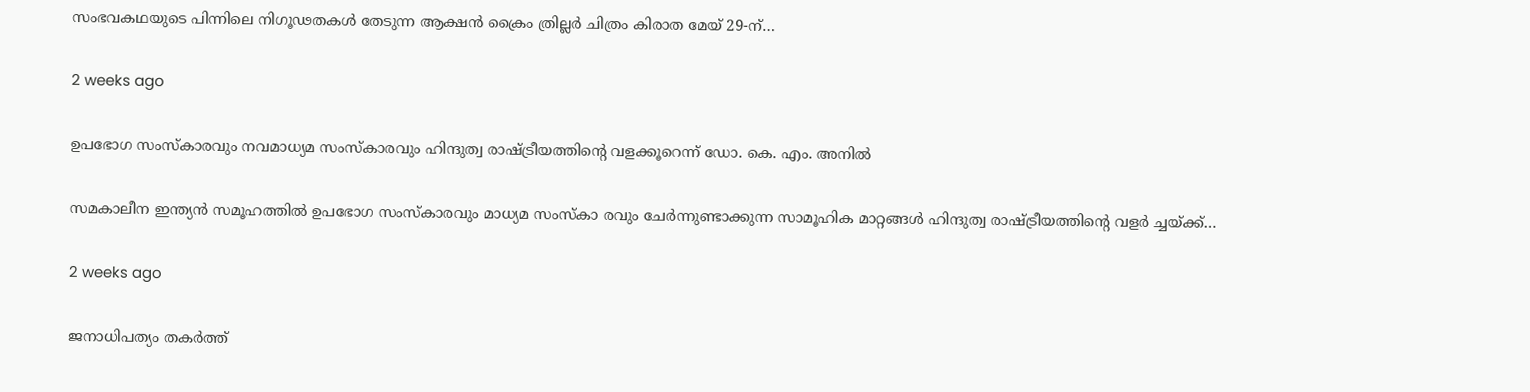സംഭവകഥയുടെ പിന്നിലെ നിഗൂഢതകൾ തേടുന്ന ആക്ഷൻ ക്രൈം ത്രില്ലർ ചിത്രം കിരാത മേയ് 29-ന്…

2 weeks ago

ഉപഭോഗ സംസ്കാരവും നവമാധ്യമ സംസ്കാരവും ഹിന്ദുത്വ രാഷ്ട്രീയത്തിന്‍റെ വളക്കൂറെന്ന് ഡോ. കെ. എം. അനില്‍

സമകാലീന ഇന്ത്യന്‍ സമൂഹത്തില്‍ ഉപഭോഗ സംസ്കാരവും മാധ്യമ സംസ്കാ രവും ചേര്‍ന്നുണ്ടാക്കുന്ന സാമൂഹിക മാറ്റങ്ങള്‍ ഹിന്ദുത്വ രാഷ്ട്രീയത്തിന്‍റെ വളര്‍ ച്ചയ്ക്ക്…

2 weeks ago

ജനാധിപത്യം തകര്‍ത്ത്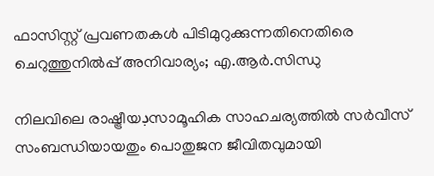ഫാസിസ്റ്റ് പ്രവണതകള്‍ പിടിമുറുക്കുന്നതിനെതിരെ ചെറുത്തുനില്‍പ്പ് അനിവാര്യം; എ.ആര്‍.സിന്ധു

നിലവിലെ രാഷ്ട്രീയڊസാമൂഹിക സാഹചര്യത്തില്‍ സര്‍വീസ് സംബന്ധിയായതും പൊതുജന ജീവിതവുമായി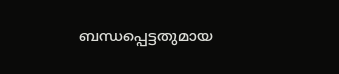ബന്ധപ്പെട്ടതുമായ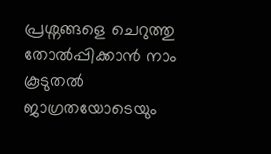പ്രശ്നങ്ങളെ ചെറുത്തു തോല്‍പ്പിക്കാന്‍ നാം കൂടുതല്‍ ജാഗ്രതയോടെയും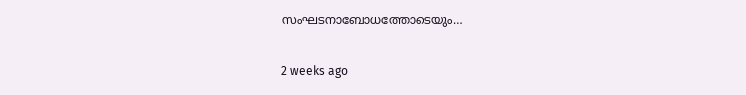സംഘടനാബോധത്തോടെയും…

2 weeks ago